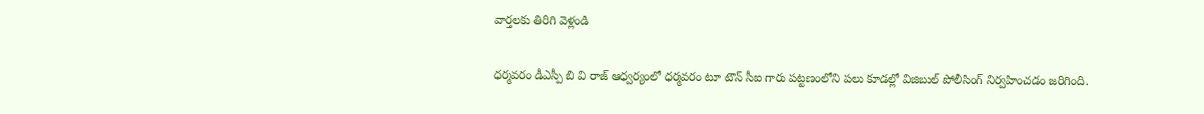వార్తలకు తిరిగి వెళ్లండి

ధర్మవరం డీఎస్పీ బి వి రాజ్ ఆధ్వర్యంలో ధర్మవరం టూ టౌన్ సీఐ గారు పట్టణంలోని పలు కూడల్లో విజిబుల్ పోలీసింగ్ నిర్వహించడం జరిగింది.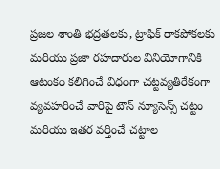ప్రజల శాంతి భద్రతలకు, ట్రాఫిక్ రాకపోకలకు మరియు ప్రజా రహదారుల వినియోగానికి ఆటంకం కలిగించే విధంగా చట్టవ్యతిరేకంగా వ్యవహరించే వారిపై టౌన్ న్యూసెన్స్ చట్టం మరియు ఇతర వర్తించే చట్టాల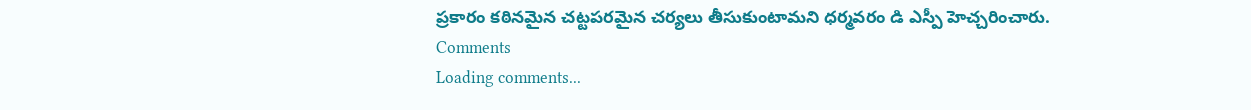ప్రకారం కఠినమైన చట్టపరమైన చర్యలు తీసుకుంటామని ధర్మవరం డి ఎస్పీ హెచ్చరించారు.
Comments
Loading comments...